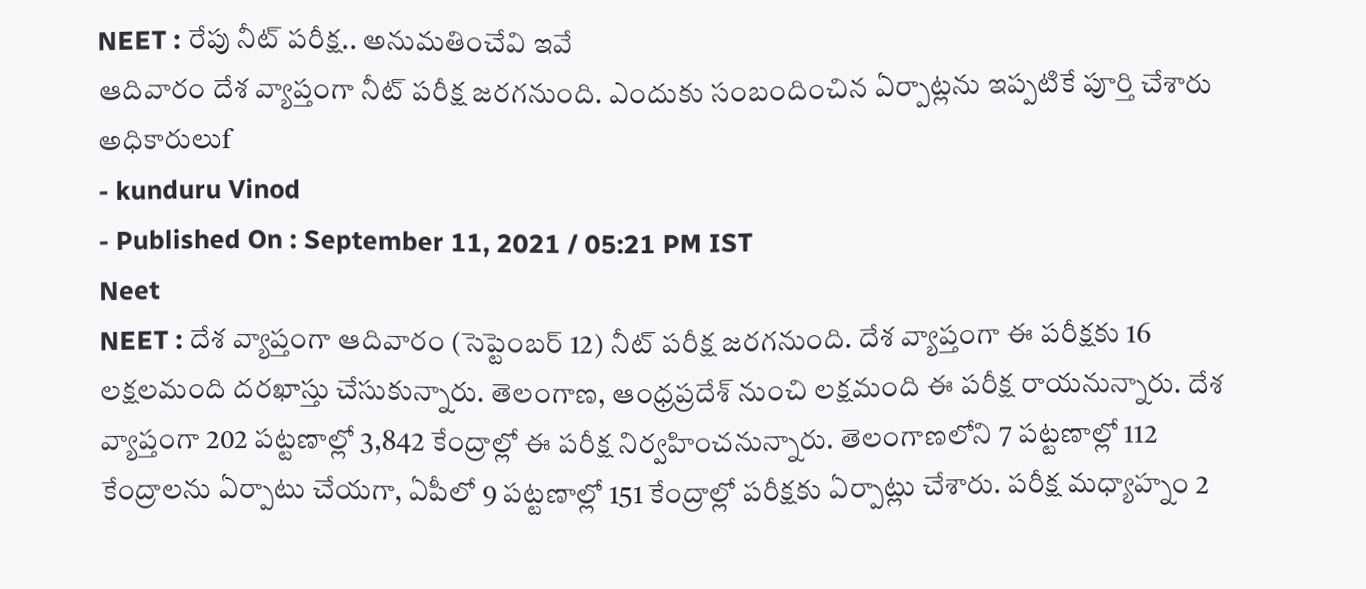NEET : రేపు నీట్ పరీక్ష.. అనుమతించేవి ఇవే
ఆదివారం దేశ వ్యాప్తంగా నీట్ పరీక్ష జరగనుంది. ఎందుకు సంబందించిన ఏర్పాట్లను ఇప్పటికే పూర్తి చేశారు అధికారులుf
- kunduru Vinod
- Published On : September 11, 2021 / 05:21 PM IST
Neet
NEET : దేశ వ్యాప్తంగా ఆదివారం (సెప్టెంబర్ 12) నీట్ పరీక్ష జరగనుంది. దేశ వ్యాప్తంగా ఈ పరీక్షకు 16 లక్షలమంది దరఖాస్తు చేసుకున్నారు. తెలంగాణ, ఆంధ్రప్రదేశ్ నుంచి లక్షమంది ఈ పరీక్ష రాయనున్నారు. దేశ వ్యాప్తంగా 202 పట్టణాల్లో 3,842 కేంద్రాల్లో ఈ పరీక్ష నిర్వహించనున్నారు. తెలంగాణలోని 7 పట్టణాల్లో 112 కేంద్రాలను ఏర్పాటు చేయగా, ఏపీలో 9 పట్టణాల్లో 151 కేంద్రాల్లో పరీక్షకు ఏర్పాట్లు చేశారు. పరీక్ష మధ్యాహ్నం 2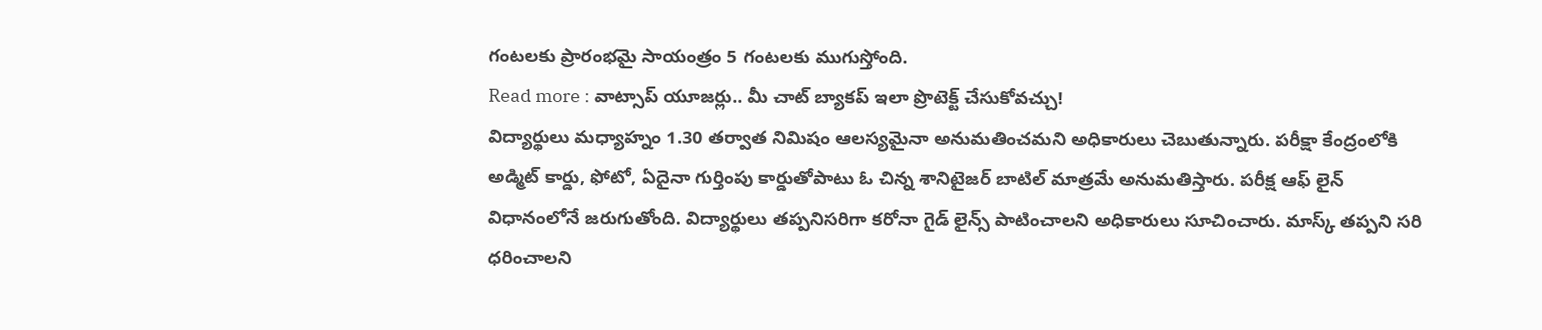గంటలకు ప్రారంభమై సాయంత్రం 5 గంటలకు ముగుస్తోంది.
Read more : వాట్సాప్ యూజర్లు.. మీ చాట్ బ్యాకప్ ఇలా ప్రొటెక్ట్ చేసుకోవచ్చు!
విద్యార్థులు మధ్యాహ్నం 1.30 తర్వాత నిమిషం ఆలస్యమైనా అనుమతించమని అధికారులు చెబుతున్నారు. పరీక్షా కేంద్రంలోకి అడ్మిట్ కార్డు, ఫోటో, ఏదైనా గుర్తింపు కార్డుతోపాటు ఓ చిన్న శానిటైజర్ బాటిల్ మాత్రమే అనుమతిస్తారు. పరీక్ష ఆఫ్ లైన్ విధానంలోనే జరుగుతోంది. విద్యార్థులు తప్పనిసరిగా కరోనా గైడ్ లైన్స్ పాటించాలని అధికారులు సూచించారు. మాస్క్ తప్పని సరి ధరించాలని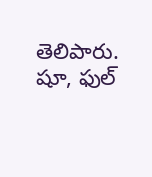తెలిపారు. షూ, ఫుల్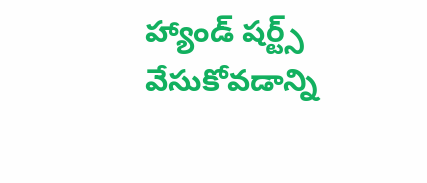హ్యాండ్ షర్ట్స్ వేసుకోవడాన్ని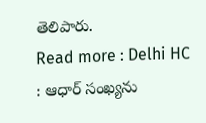తెలిపారు.
Read more : Delhi HC : ఆధార్ సంఖ్యను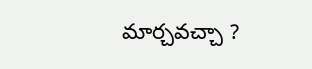మార్చవచ్చా ?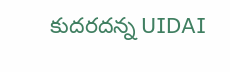కుదరదన్న UIDAI